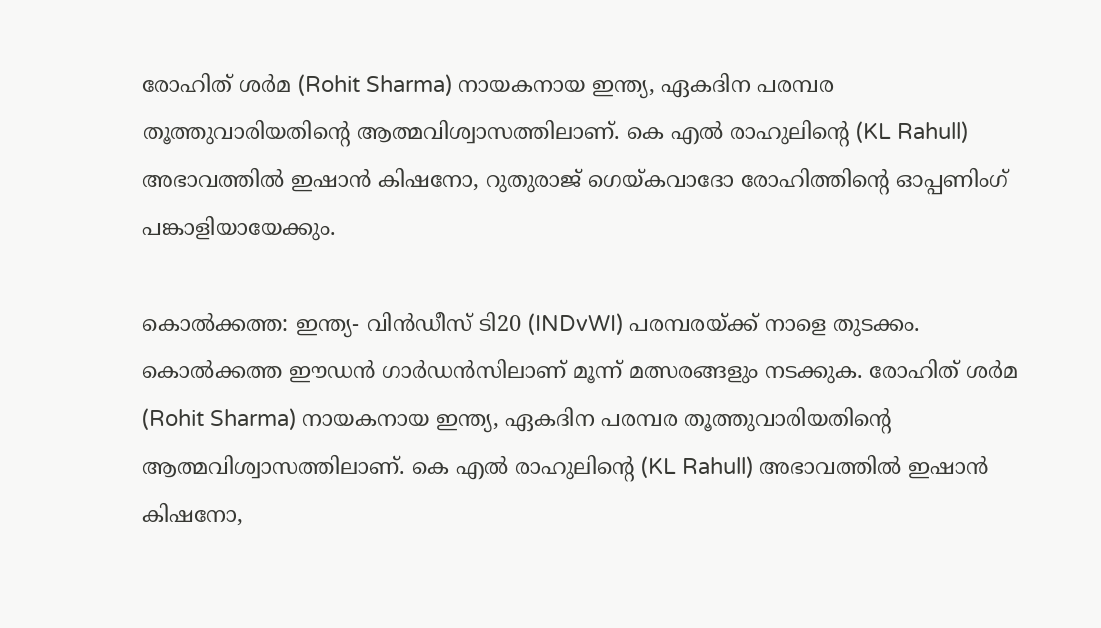രോഹിത് ശര്‍മ (Rohit Sharma) നായകനായ ഇന്ത്യ, ഏകദിന പരമ്പര തൂത്തുവാരിയതിന്റെ ആത്മവിശ്വാസത്തിലാണ്. കെ എല്‍ രാഹുലിന്റെ (KL Rahull) അഭാവത്തില്‍ ഇഷാന്‍ കിഷനോ, റുതുരാജ് ഗെയ്കവാദോ രോഹിത്തിന്റെ ഓപ്പണിംഗ് പങ്കാളിയായേക്കും.

കൊല്‍ക്കത്ത: ഇന്ത്യ- വിന്‍ഡീസ് ടി20 (INDvWI) പരമ്പരയ്ക്ക് നാളെ തുടക്കം. കൊല്‍ക്കത്ത ഈഡന്‍ ഗാര്‍ഡന്‍സിലാണ് മൂന്ന് മത്സരങ്ങളും നടക്കുക. രോഹിത് ശര്‍മ (Rohit Sharma) നായകനായ ഇന്ത്യ, ഏകദിന പരമ്പര തൂത്തുവാരിയതിന്റെ ആത്മവിശ്വാസത്തിലാണ്. കെ എല്‍ രാഹുലിന്റെ (KL Rahull) അഭാവത്തില്‍ ഇഷാന്‍ കിഷനോ,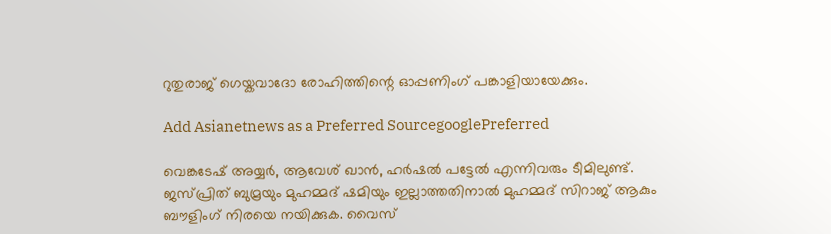റുതുരാജ് ഗെയ്കവാദോ രോഹിത്തിന്റെ ഓപ്പണിംഗ് പങ്കാളിയായേക്കും.

Add Asianetnews as a Preferred SourcegooglePreferred

വെങ്കടേഷ് അയ്യര്‍, ആവേശ് ഖാന്‍, ഹര്‍ഷല്‍ പട്ടേല്‍ എന്നിവരും ടീമിലുണ്ട്. ജസ്പ്രിത് ബുമ്രയും മുഹമ്മദ് ഷമിയും ഇല്ലാത്തതിനാല്‍ മുഹമ്മദ് സിറാജ് ആകും ബൗളിംഗ് നിരയെ നയിക്കുക. വൈസ്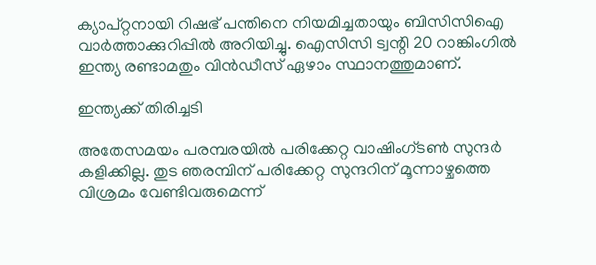ക്യാപ്റ്റനായി റിഷഭ് പന്തിനെ നിയമിച്ചതായും ബിസിസിഐ വാര്‍ത്താക്കുറിപ്പില്‍ അറിയിച്ചു. ഐസിസി ട്വന്റി 20 റാങ്കിംഗില്‍ ഇന്ത്യ രണ്ടാമതും വിന്‍ഡീസ് ഏഴാം സ്ഥാനത്തുമാണ്.

ഇന്ത്യക്ക് തിരിച്ചടി

അതേസമയം പരമ്പരയില്‍ പരിക്കേറ്റ വാഷിംഗ്ടണ്‍ സുന്ദര്‍ കളിക്കില്ല. തുട ഞരമ്പിന് പരിക്കേറ്റ സുന്ദറിന് മൂന്നാഴ്ചത്തെ വിശ്രമം വേണ്ടിവരുമെന്ന്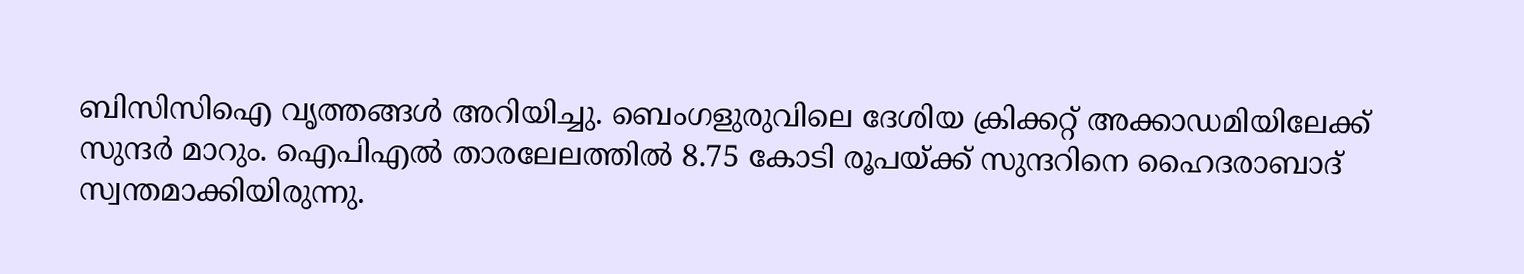ബിസിസിഐ വൃത്തങ്ങള്‍ അറിയിച്ചു. ബെംഗളുരുവിലെ ദേശിയ ക്രിക്കറ്റ് അക്കാഡമിയിലേക്ക് സുന്ദര്‍ മാറും. ഐപിഎല്‍ താരലേലത്തില്‍ 8.75 കോടി രൂപയ്ക്ക് സുന്ദറിനെ ഹൈദരാബാദ് സ്വന്തമാക്കിയിരുന്നു.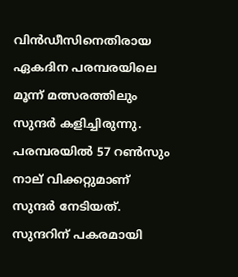വിന്‍ഡീസിനെതിരായ ഏകദിന പരമ്പരയിലെ മൂന്ന് മത്സരത്തിലും സുന്ദര്‍ കളിച്ചിരുന്നു. പരമ്പരയില്‍ 57 റണ്‍സും നാല് വിക്കറ്റുമാണ് സുന്ദര്‍ നേടിയത്. സുന്ദറിന് പകരമായി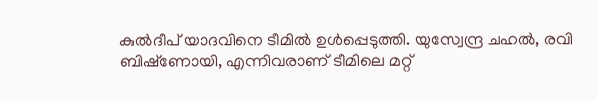കുല്‍ദീപ് യാദവിനെ ടീമില്‍ ഉള്‍പ്പെടുത്തി. യുസ്വേന്ദ്ര ചഹല്‍, രവി ബിഷ്‌ണോയി, എന്നിവരാണ് ടീമിലെ മറ്റ്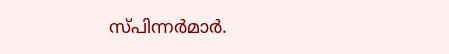സ്പിന്നര്‍മാര്‍.